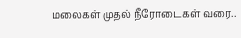மலைகள் முதல் நீரோடைகள் வரை..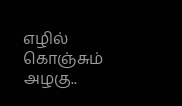எழில் கொஞ்சும் அழகு..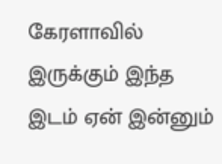கேரளாவில் இருக்கும் இந்த இடம் ஏன் இன்னும்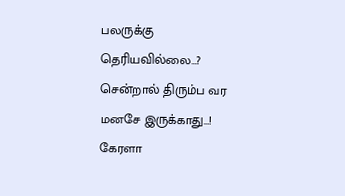பலருக்கு தெரியவில்லை…? சென்றால் திரும்ப வர மனசே இருக்காது…!
கேரளா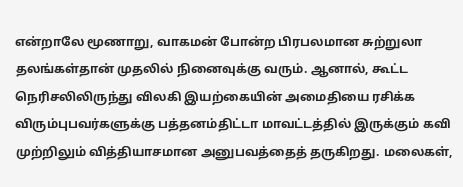என்றாலே மூணாறு, வாகமன் போன்ற பிரபலமான சுற்றுலா தலங்கள்தான் முதலில் நினைவுக்கு வரும். ஆனால், கூட்ட நெரிசலிலிருந்து விலகி இயற்கையின் அமைதியை ரசிக்க விரும்புபவர்களுக்கு பத்தனம்திட்டா மாவட்டத்தில் இருக்கும் கவி முற்றிலும் வித்தியாசமான அனுபவத்தைத் தருகிறது. மலைகள்,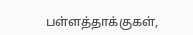பள்ளத்தாக்குகள்,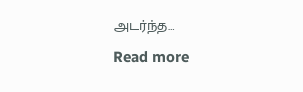அடர்ந்த…
Read more